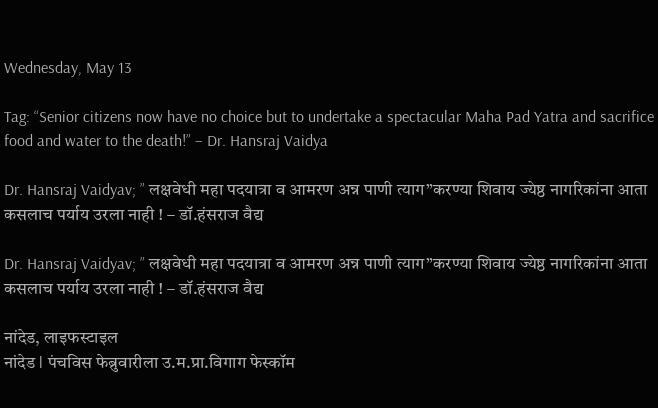Wednesday, May 13

Tag: “Senior citizens now have no choice but to undertake a spectacular Maha Pad Yatra and sacrifice food and water to the death!” – Dr. Hansraj Vaidya

Dr. Hansraj Vaidyav; ” लक्षवेधी महा पदयात्रा व आमरण अन्न पाणी त्याग”करण्या शिवाय ज्येष्ठ नागरिकांना आता कसलाच पर्याय उरला नाही ! – डॉ.हंसराज वैद्य

Dr. Hansraj Vaidyav; ” लक्षवेधी महा पदयात्रा व आमरण अन्न पाणी त्याग”करण्या शिवाय ज्येष्ठ नागरिकांना आता कसलाच पर्याय उरला नाही ! – डॉ.हंसराज वैद्य

नांदेड, लाइफस्टाइल
नांदेड l पंचविस फेब्रुवारीला उ.म.प्रा.विगाग फेस्कॉम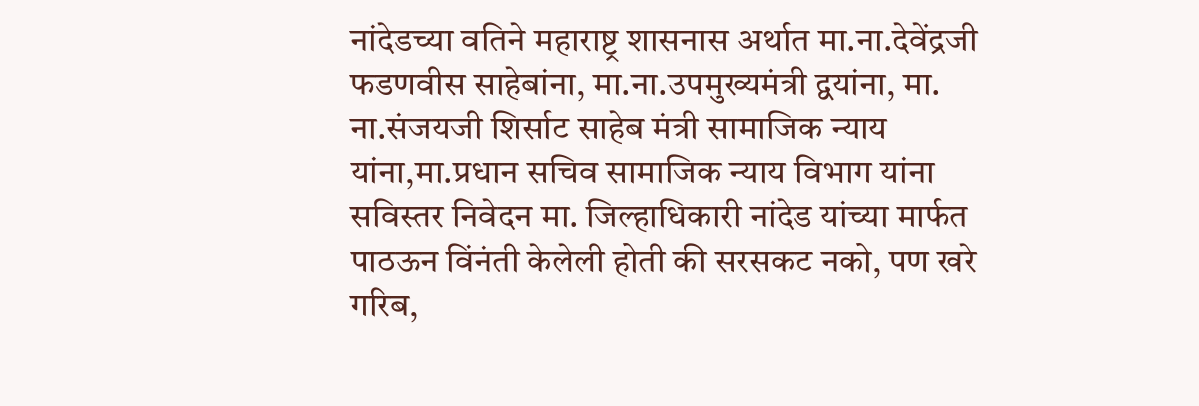नांदेडच्या वतिने महाराष्ट्र शासनास अर्थात मा.ना.देवेंद्रजी फडणवीस साहेबांना, मा.ना.उपमुख्यमंत्री द्वयांना, मा. ना.संजयजी शिर्साट साहेब मंत्री सामाजिक न्याय यांना,मा.प्रधान सचिव सामाजिक न्याय विभाग यांना सविस्तर निवेदन मा. जिल्हाधिकारी नांदेड यांच्या मार्फत पाठऊन विंनंती केलेली होती की सरसकट नको, पण खरे गरिब,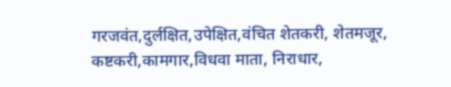गरजवंत,दुर्लक्षित,उपेक्षित,वंचित शेतकरी, शेतमजूर, कष्टकरी,कामगार,विधवा माता, निराधार,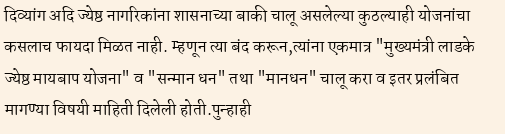दिव्यांग अदि ज्येष्ठ नागरिकांना शासनाच्या बाकी चालू असलेल्या कुठल्याही योजनांचा कसलाच फायदा मिळत नाही. म्हणून त्या बंद करून,त्यांना एकमात्र "मुख्यमंत्री लाडके ज्येष्ठ मायबाप योजना" व "सन्मान धन" तथा "मानधन" चालू करा व इतर प्रलंबित मागण्या विषयी माहिती दिलेली होती.पुन्हाही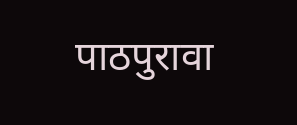पाठपुरावा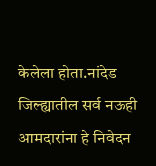केलेला होता.नांदेड जिल्ह्यातील सर्व नऊही आमदारांना हे निवेदन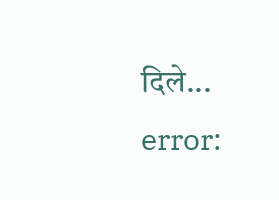दिले...
error: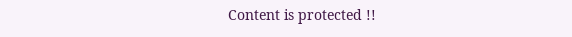Content is protected !!